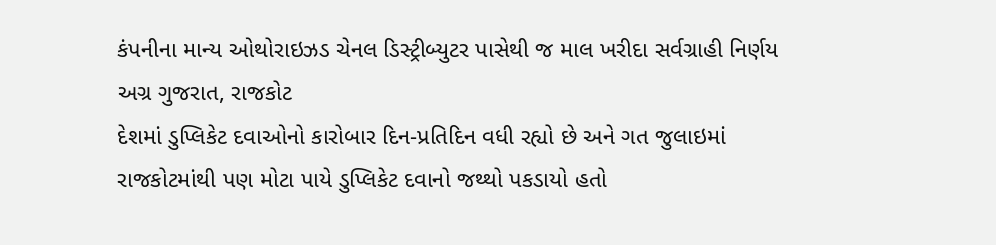કંપનીના માન્ય ઓથોરાઇઝડ ચેનલ ડિસ્ટ્રીબ્યુટર પાસેથી જ માલ ખરીદા સર્વગ્રાહી નિર્ણય
અગ્ર ગુજરાત, રાજકોટ
દેશમાં ડુપ્લિકેટ દવાઓનો કારોબાર દિન-પ્રતિદિન વધી રહ્યો છે અને ગત જુલાઇમાં રાજકોટમાંથી પણ મોટા પાયે ડુપ્લિકેટ દવાનો જથ્થો પકડાયો હતો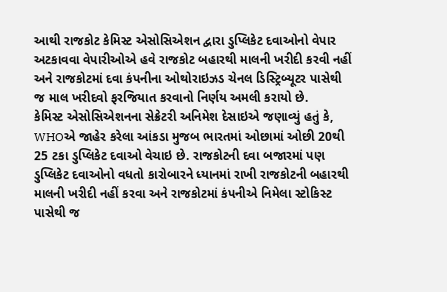આથી રાજકોટ કેમિસ્ટ એસોસિએશન દ્વારા ડુપ્લિકેટ દવાઓનો વેપાર અટકાવવા વેપારીઓએ હવે રાજકોટ બહારથી માલની ખરીદી કરવી નહીં અને રાજકોટમાં દવા કંપનીના ઓથોરાઇઝડ ચેનલ ડિસ્ટ્રિબ્યૂટર પાસેથી જ માલ ખરીદવો ફરજિયાત કરવાનો નિર્ણય અમલી કરાયો છે.
કેમિસ્ટ એસોસિએશનના સેક્રેટરી અનિમેશ દેસાઇએ જણાવ્યું હતું કે, WHOએ જાહેર કરેલા આંકડા મુજબ ભારતમાં ઓછામાં ઓછી 20થી 25 ટકા ડુપ્લિકેટ દવાઓ વેચાઇ છે. રાજકોટની દવા બજારમાં પણ ડુપ્લિકેટ દવાઓનો વધતો કારોબારને ધ્યાનમાં રાખી રાજકોટની બહારથી માલની ખરીદી નહીં કરવા અને રાજકોટમાં કંપનીએ નિમેલા સ્ટોકિસ્ટ પાસેથી જ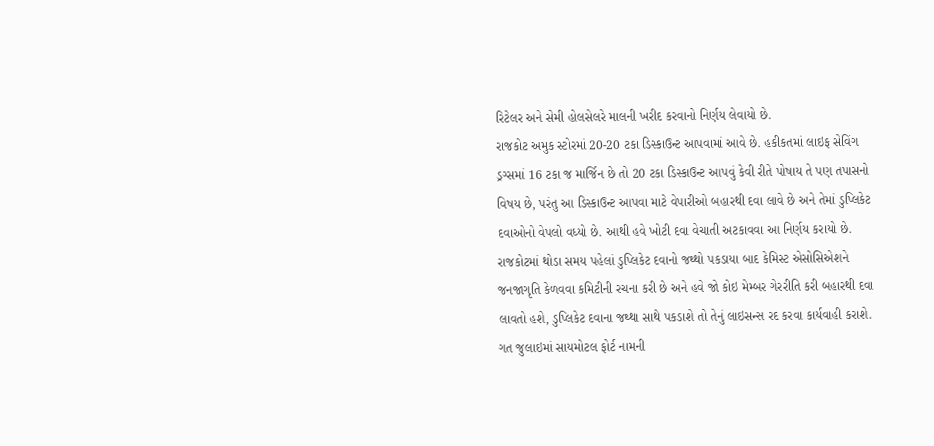રિટેલર અને સેમી હોલસેલરે માલની ખરીદ કરવાનો નિર્ણય લેવાયો છે.
રાજકોટ અમુક સ્ટોરમાં 20-20 ટકા ડિસ્કાઉન્ટ આપવામાં આવે છે. હકીકતમાં લાઇફ સેવિંગ ડ્રગ્સમાં 16 ટકા જ માર્જિન છે તો 20 ટકા ડિસ્કાઉન્ટ આપવું કેવી રીતે પોષાય તે પણ તપાસનો વિષય છે, પરંતુ આ ડિસ્કાઉન્ટ આપવા માટે વેપારીઓ બહારથી દવા લાવે છે અને તેમાં ડુપ્લિકેટ દવાઓનો વેપલો વધ્યો છે. આથી હવે ખોટી દવા વેચાતી અટકાવવા આ નિર્ણય કરાયો છે.
રાજકોટમાં થોડા સમય પહેલાં ડુપ્લિકેટ દવાનો જથ્થો પકડાયા બાદ કેમિસ્ટ એસોસિએશને જનજાગૃતિ કેળવવા કમિટીની રચના કરી છે અને હવે જો કોઇ મેમ્બર ગેરરીતિ કરી બહારથી દવા લાવતો હશે, ડુપ્લિકેટ દવાના જથ્થા સાથે પકડાશે તો તેનું લાઇસન્સ રદ કરવા કાર્યવાહી કરાશે. ગત જુલાઇમાં સાયમોટલ ફોર્ટ નામની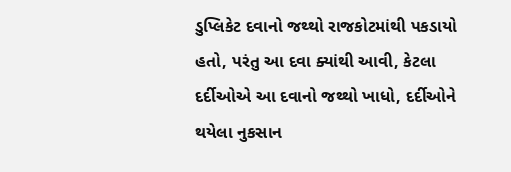ડુપ્લિકેટ દવાનો જથ્થો રાજકોટમાંથી પકડાયો હતો, પરંતુ આ દવા ક્યાંથી આવી, કેટલા દર્દીઓએ આ દવાનો જથ્થો ખાધો, દર્દીઓને થયેલા નુકસાન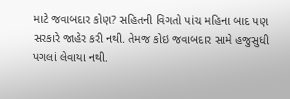માટે જવાબદાર કોણ? સહિતની વિગતો પાંચ મહિના બાદ પણ સરકારે જાહેર કરી નથી. તેમજ કોઇ જવાબદાર સામે હજુસુધી પગલાં લેવાયા નથી.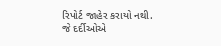રિપોર્ટ જાહેર કરાયો નથી.
જે દર્દીઓએ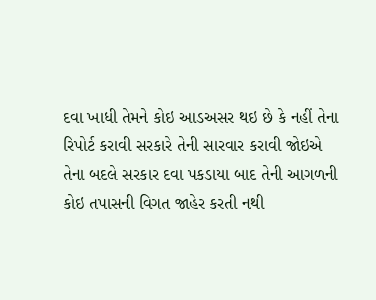દવા ખાધી તેમને કોઇ આડઅસર થઇ છે કે નહીં તેના રિપોર્ટ કરાવી સરકારે તેની સારવાર કરાવી જોઇએ તેના બદલે સરકાર દવા પકડાયા બાદ તેની આગળની કોઇ તપાસની વિગત જાહેર કરતી નથી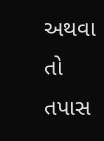અથવા તો તપાસ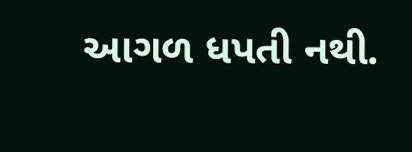આગળ ધપતી નથી.